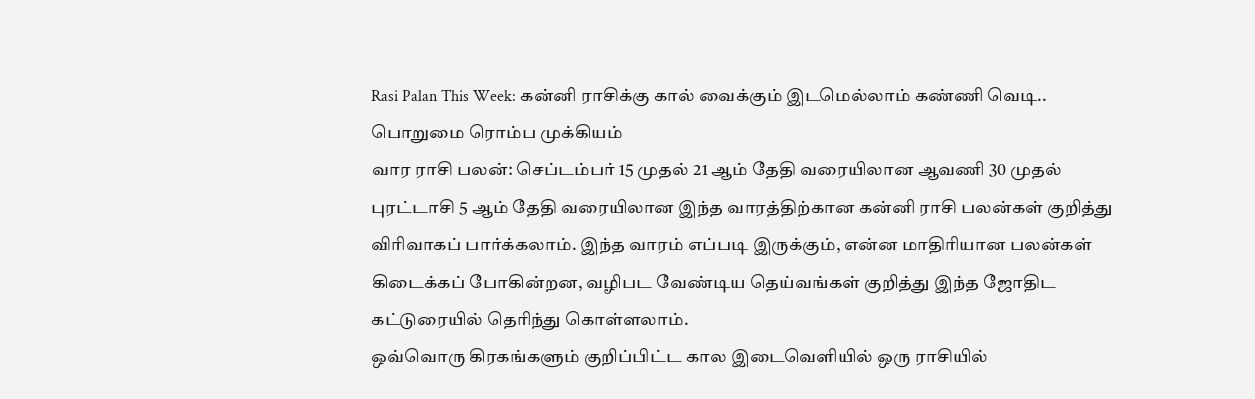Rasi Palan This Week: கன்னி ராசிக்கு கால் வைக்கும் இடமெல்லாம் கண்ணி வெடி.. பொறுமை ரொம்ப முக்கியம்
வார ராசி பலன்: செப்டம்பர் 15 முதல் 21 ஆம் தேதி வரையிலான ஆவணி 30 முதல் புரட்டாசி 5 ஆம் தேதி வரையிலான இந்த வாரத்திற்கான கன்னி ராசி பலன்கள் குறித்து விரிவாகப் பார்க்கலாம். இந்த வாரம் எப்படி இருக்கும், என்ன மாதிரியான பலன்கள் கிடைக்கப் போகின்றன, வழிபட வேண்டிய தெய்வங்கள் குறித்து இந்த ஜோதிட கட்டுரையில் தெரிந்து கொள்ளலாம்.
ஒவ்வொரு கிரகங்களும் குறிப்பிட்ட கால இடைவெளியில் ஒரு ராசியில்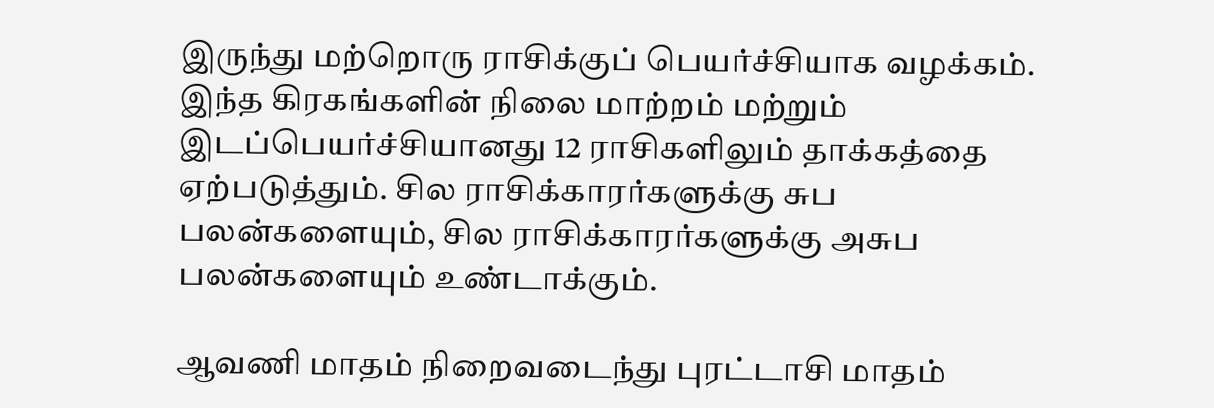இருந்து மற்றொரு ராசிக்குப் பெயர்ச்சியாக வழக்கம். இந்த கிரகங்களின் நிலை மாற்றம் மற்றும் இடப்பெயர்ச்சியானது 12 ராசிகளிலும் தாக்கத்தை ஏற்படுத்தும். சில ராசிக்காரர்களுக்கு சுப பலன்களையும், சில ராசிக்காரர்களுக்கு அசுப பலன்களையும் உண்டாக்கும்.

ஆவணி மாதம் நிறைவடைந்து புரட்டாசி மாதம்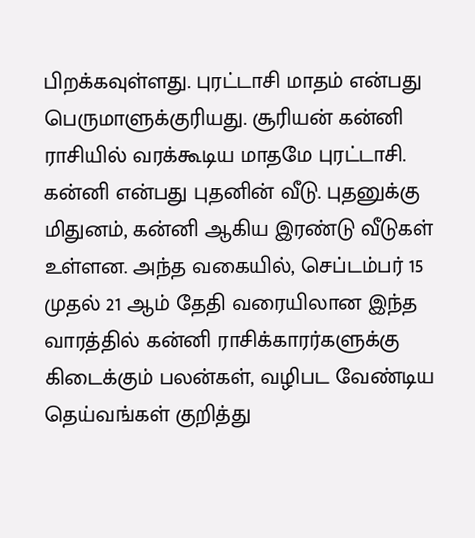பிறக்கவுள்ளது. புரட்டாசி மாதம் என்பது பெருமாளுக்குரியது. சூரியன் கன்னி ராசியில் வரக்கூடிய மாதமே புரட்டாசி. கன்னி என்பது புதனின் வீடு. புதனுக்கு மிதுனம், கன்னி ஆகிய இரண்டு வீடுகள் உள்ளன. அந்த வகையில், செப்டம்பர் 15 முதல் 21 ஆம் தேதி வரையிலான இந்த வாரத்தில் கன்னி ராசிக்காரர்களுக்கு கிடைக்கும் பலன்கள், வழிபட வேண்டிய தெய்வங்கள் குறித்து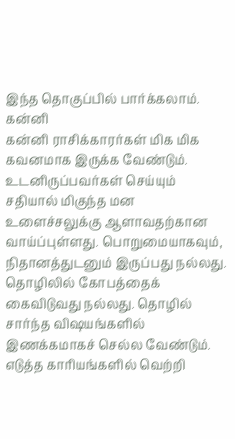இந்த தொகுப்பில் பார்க்கலாம்.
கன்னி
கன்னி ராசிக்காரர்கள் மிக மிக கவனமாக இருக்க வேண்டும். உடனிருப்பவர்கள் செய்யும் சதியால் மிகுந்த மன உளைச்சலுக்கு ஆளாவதற்கான வாய்ப்புள்ளது. பொறுமையாகவும், நிதானத்துடனும் இருப்பது நல்லது. தொழிலில் கோபத்தைக் கைவிடுவது நல்லது. தொழில் சார்ந்த விஷயங்களில் இணக்கமாகச் செல்ல வேண்டும். எடுத்த காரியங்களில் வெற்றி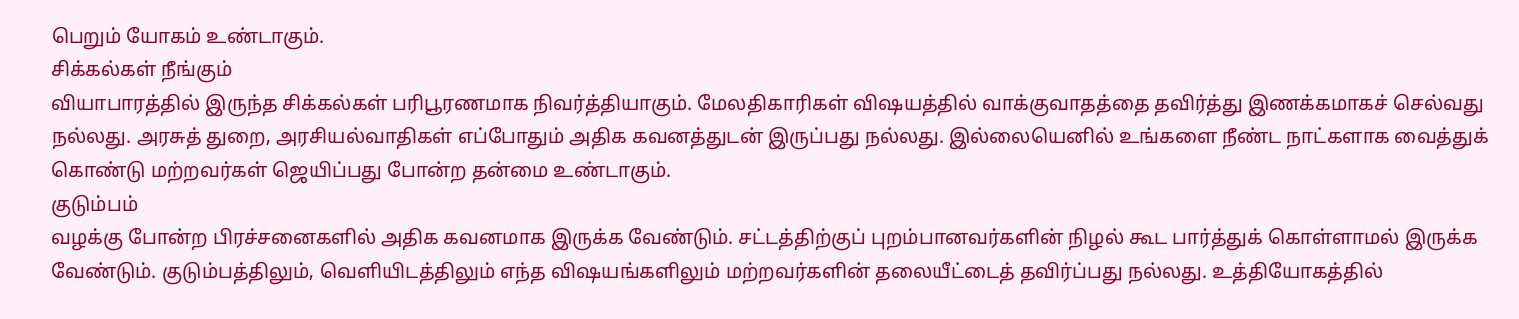பெறும் யோகம் உண்டாகும்.
சிக்கல்கள் நீங்கும்
வியாபாரத்தில் இருந்த சிக்கல்கள் பரிபூரணமாக நிவர்த்தியாகும். மேலதிகாரிகள் விஷயத்தில் வாக்குவாதத்தை தவிர்த்து இணக்கமாகச் செல்வது நல்லது. அரசுத் துறை, அரசியல்வாதிகள் எப்போதும் அதிக கவனத்துடன் இருப்பது நல்லது. இல்லையெனில் உங்களை நீண்ட நாட்களாக வைத்துக் கொண்டு மற்றவர்கள் ஜெயிப்பது போன்ற தன்மை உண்டாகும்.
குடும்பம்
வழக்கு போன்ற பிரச்சனைகளில் அதிக கவனமாக இருக்க வேண்டும். சட்டத்திற்குப் புறம்பானவர்களின் நிழல் கூட பார்த்துக் கொள்ளாமல் இருக்க வேண்டும். குடும்பத்திலும், வெளியிடத்திலும் எந்த விஷயங்களிலும் மற்றவர்களின் தலையீட்டைத் தவிர்ப்பது நல்லது. உத்தியோகத்தில்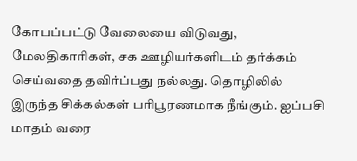கோபப்பட்டு வேலையை விடுவது, மேலதிகாரிகள், சக ஊழியர்களிடம் தர்க்கம் செய்வதை தவிர்ப்பது நல்லது. தொழிலில் இருந்த சிக்கல்கள் பரிபூரணமாக நீங்கும். ஐப்பசி மாதம் வரை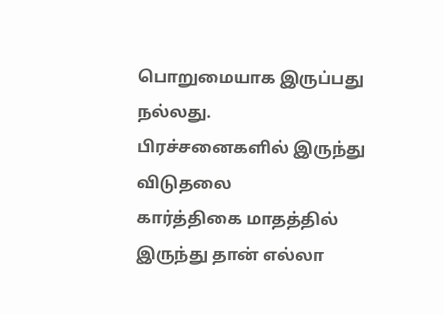பொறுமையாக இருப்பது நல்லது.
பிரச்சனைகளில் இருந்து விடுதலை
கார்த்திகை மாதத்தில் இருந்து தான் எல்லா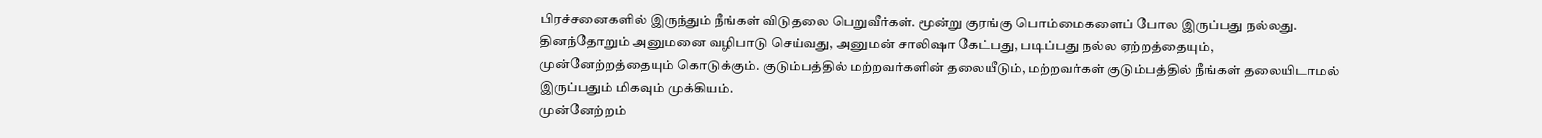பிரச்சனைகளில் இருந்தும் நீங்கள் விடுதலை பெறுவீர்கள். மூன்று குரங்கு பொம்மைகளைப் போல இருப்பது நல்லது. தினந்தோறும் அனுமனை வழிபாடு செய்வது, அனுமன் சாலிஷா கேட்பது, படிப்பது நல்ல ஏற்றத்தையும், முன்னேற்றத்தையும் கொடுக்கும். குடும்பத்தில் மற்றவர்களின் தலையீடும், மற்றவர்கள் குடும்பத்தில் நீங்கள் தலையிடாமல் இருப்பதும் மிகவும் முக்கியம்.
முன்னேற்றம்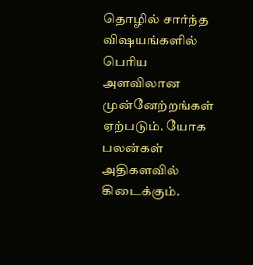தொழில் சார்ந்த விஷயங்களில் பெரிய அளவிலான முன்னேற்றங்கள் ஏற்படும். யோக பலன்கள் அதிகளவில் கிடைக்கும்.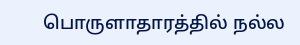பொருளாதாரத்தில் நல்ல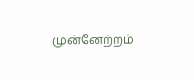முன்னேற்றம்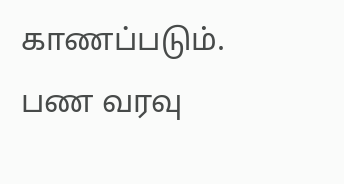காணப்படும். பண வரவு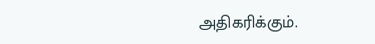அதிகரிக்கும்.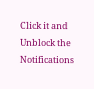Click it and Unblock the Notifications